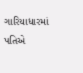ગારિયાધારમાં પતિએ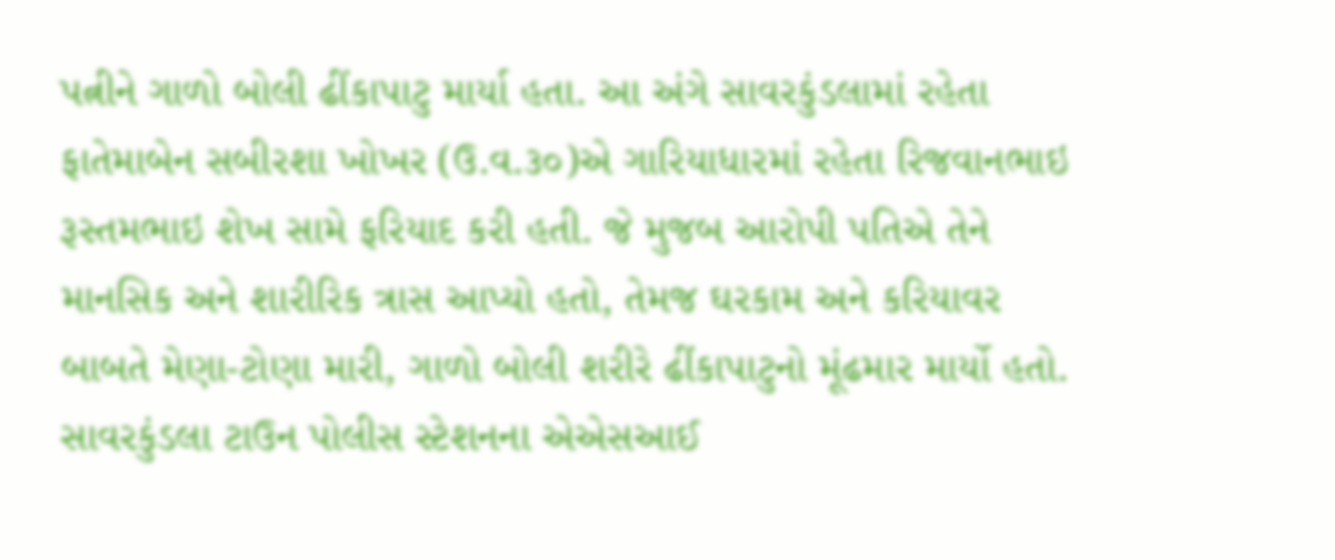પત્નીને ગાળો બોલી ઢીંકાપાટુ માર્યા હતા. આ અંગે સાવરકુંડલામાં રહેતા ફાતેમાબેન સબીરશા ખોખર (ઉ.વ.૩૦)એ ગારિયાધારમાં રહેતા રિજવાનભાઇ રૂસ્તમભાઇ શેખ સામે ફરિયાદ કરી હતી. જે મુજબ આરોપી પતિએ તેને માનસિક અને શારીરિક ત્રાસ આપ્યો હતો, તેમજ ઘરકામ અને કરિયાવર બાબતે મેણા-ટોણા મારી, ગાળો બોલી શરીરે ઢીંકાપાટુનો મૂંઢમાર માર્યો હતો. સાવરકુંડલા ટાઉન પોલીસ સ્ટેશનના એએસઆઈ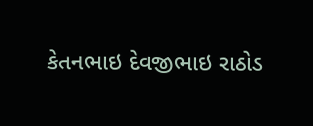કેતનભાઇ દેવજીભાઇ રાઠોડ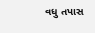વધુ તપાસ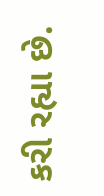કરી રહ્યા છે.